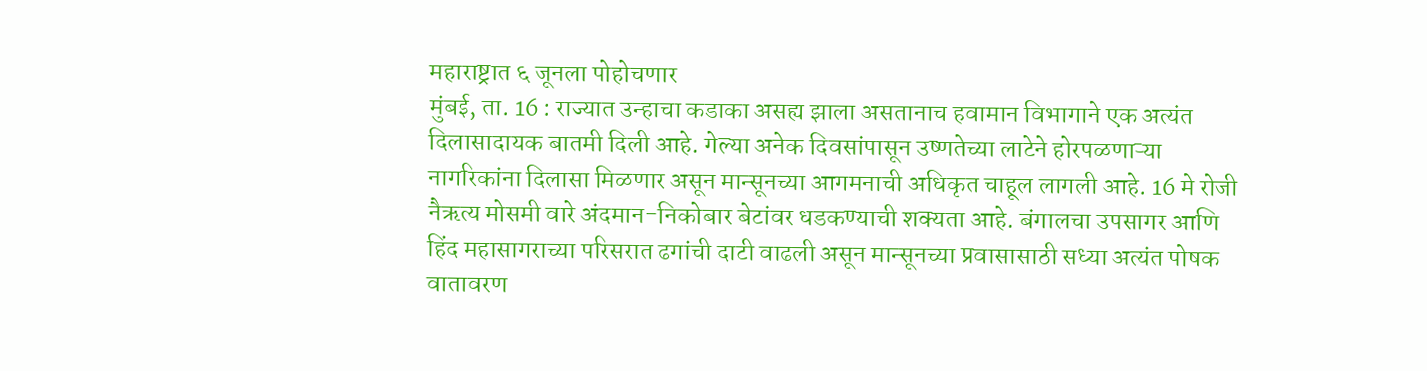महाराष्ट्रात ६ जूनला पोहोचणार
मुंबई, ता. 16 : राज्यात उन्हाचा कडाका असह्य झाला असतानाच हवामान विभागाने एक अत्यंत दिलासादायक बातमी दिली आहे. गेल्या अनेक दिवसांपासून उष्णतेच्या लाटेने होरपळणाऱ्या नागरिकांना दिलासा मिळणार असून मान्सूनच्या आगमनाची अधिकृत चाहूल लागली आहे. 16 मे रोजी नैऋत्य मोसमी वारे अंदमान-निकोबार बेटांवर धडकण्याची शक्यता आहे. बंगालचा उपसागर आणि हिंद महासागराच्या परिसरात ढगांची दाटी वाढली असून मान्सूनच्या प्रवासासाठी सध्या अत्यंत पोषक वातावरण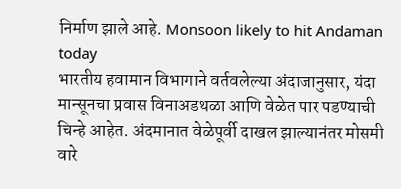निर्माण झाले आहे. Monsoon likely to hit Andaman today
भारतीय हवामान विभागाने वर्तवलेल्या अंदाजानुसार, यंदा मान्सूनचा प्रवास विनाअडथळा आणि वेळेत पार पडण्याची चिन्हे आहेत. अंदमानात वेळेपूर्वी दाखल झाल्यानंतर मोसमी वारे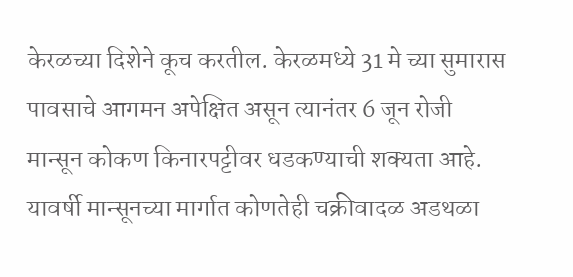केरळच्या दिशेने कूच करतील. केरळमध्ये 31 मे च्या सुमारास पावसाचे आगमन अपेक्षित असून त्यानंतर 6 जून रोजी मान्सून कोकण किनारपट्टीवर धडकण्याची शक्यता आहे. यावर्षी मान्सूनच्या मार्गात कोणतेही चक्रीवादळ अडथळा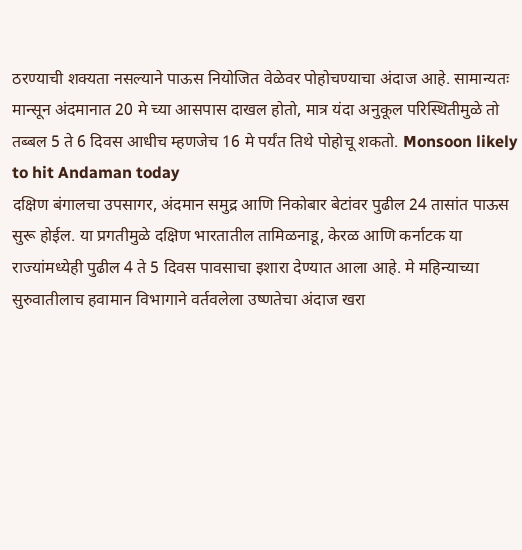ठरण्याची शक्यता नसल्याने पाऊस नियोजित वेळेवर पोहोचण्याचा अंदाज आहे. सामान्यतः मान्सून अंदमानात 20 मे च्या आसपास दाखल होतो, मात्र यंदा अनुकूल परिस्थितीमुळे तो तब्बल 5 ते 6 दिवस आधीच म्हणजेच 16 मे पर्यंत तिथे पोहोचू शकतो. Monsoon likely to hit Andaman today
दक्षिण बंगालचा उपसागर, अंदमान समुद्र आणि निकोबार बेटांवर पुढील 24 तासांत पाऊस सुरू होईल. या प्रगतीमुळे दक्षिण भारतातील तामिळनाडू, केरळ आणि कर्नाटक या राज्यांमध्येही पुढील 4 ते 5 दिवस पावसाचा इशारा देण्यात आला आहे. मे महिन्याच्या सुरुवातीलाच हवामान विभागाने वर्तवलेला उष्णतेचा अंदाज खरा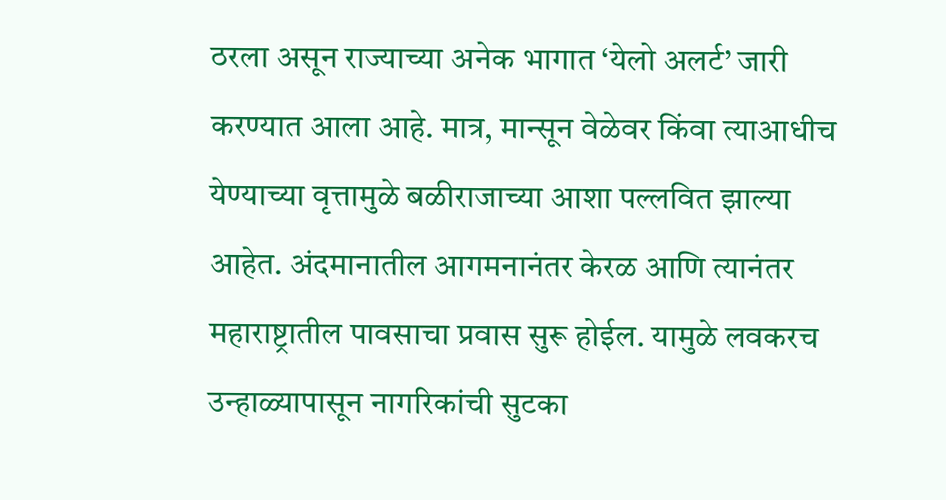ठरला असून राज्याच्या अनेक भागात ‘येलो अलर्ट’ जारी करण्यात आला आहे. मात्र, मान्सून वेळेवर किंवा त्याआधीच येण्याच्या वृत्तामुळे बळीराजाच्या आशा पल्लवित झाल्या आहेत. अंदमानातील आगमनानंतर केरळ आणि त्यानंतर महाराष्ट्रातील पावसाचा प्रवास सुरू होईल. यामुळे लवकरच उन्हाळ्यापासून नागरिकांची सुटका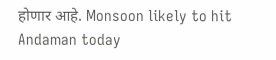होणार आहे. Monsoon likely to hit Andaman today